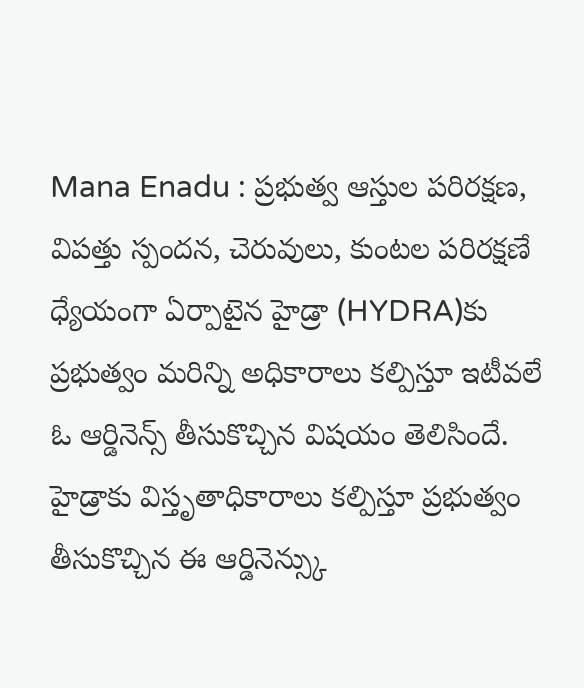Mana Enadu : ప్రభుత్వ ఆస్తుల పరిరక్షణ, విపత్తు స్పందన, చెరువులు, కుంటల పరిరక్షణే ధ్యేయంగా ఏర్పాటైన హైడ్రా (HYDRA)కు ప్రభుత్వం మరిన్ని అధికారాలు కల్పిస్తూ ఇటీవలే ఓ ఆర్డినెన్స్ తీసుకొచ్చిన విషయం తెలిసిందే. హైడ్రాకు విస్తృతాధికారాలు కల్పిస్తూ ప్రభుత్వం తీసుకొచ్చిన ఈ ఆర్డినెన్స్కు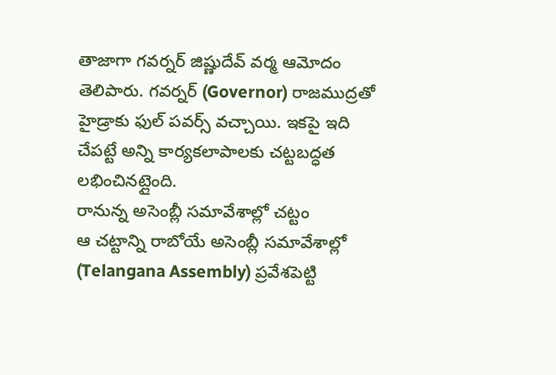తాజాగా గవర్నర్ జిష్ణుదేవ్ వర్మ ఆమోదం తెలిపారు. గవర్నర్ (Governor) రాజముద్రతో హైడ్రాకు ఫుల్ పవర్స్ వచ్చాయి. ఇకపై ఇది చేపట్టే అన్ని కార్యకలాపాలకు చట్టబద్ధత లభించినట్లైంది.
రానున్న అసెంబ్లీ సమావేశాల్లో చట్టం
ఆ చట్టాన్ని రాబోయే అసెంబ్లీ సమావేశాల్లో (Telangana Assembly) ప్రవేశపెట్టి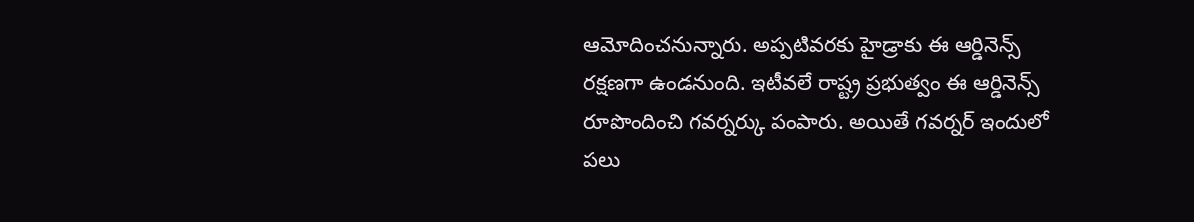ఆమోదించనున్నారు. అప్పటివరకు హైడ్రాకు ఈ ఆర్డినెన్స్ రక్షణగా ఉండనుంది. ఇటీవలే రాష్ట్ర ప్రభుత్వం ఈ ఆర్డినెన్స్ రూపొందించి గవర్నర్కు పంపారు. అయితే గవర్నర్ ఇందులో పలు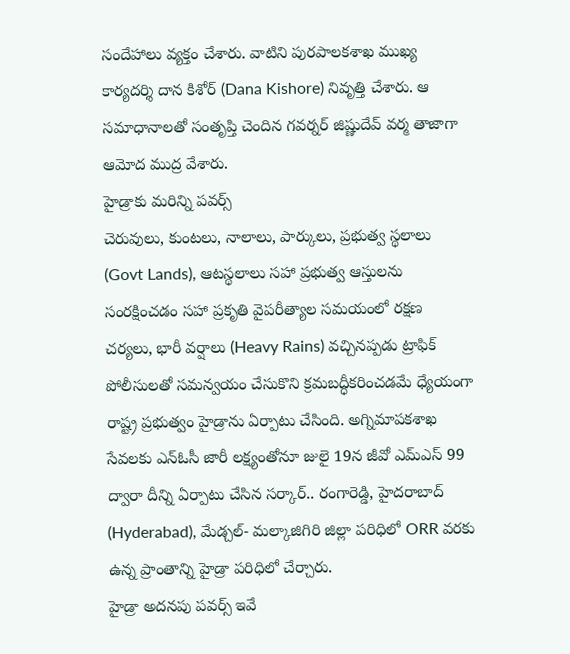సందేహాలు వ్యక్తం చేశారు. వాటిని పురపాలకశాఖ ముఖ్య కార్యదర్శి దాన కిశోర్ (Dana Kishore) నివృత్తి చేశారు. ఆ సమాధానాలతో సంతృప్తి చెందిన గవర్నర్ జిష్ణుదేవ్ వర్మ తాజాగా ఆమోద ముద్ర వేశారు.
హైడ్రాకు మరిన్ని పవర్స్
చెరువులు, కుంటలు, నాలాలు, పార్కులు, ప్రభుత్వ స్థలాలు (Govt Lands), ఆటస్థలాలు సహా ప్రభుత్వ ఆస్తులను సంరక్షించడం సహా ప్రకృతి వైపరీత్యాల సమయంలో రక్షణ చర్యలు, భారీ వర్షాలు (Heavy Rains) వచ్చినప్పడు ట్రాఫిక్ పోలీసులతో సమన్వయం చేసుకొని క్రమబద్ధీకరించడమే ధ్యేయంగా రాష్ట్ర ప్రభుత్వం హైడ్రాను ఏర్పాటు చేసింది. అగ్నిమాపకశాఖ సేవలకు ఎన్ఓసీ జారీ లక్ష్యంతోనూ జులై 19న జీవో ఎమ్ఎస్ 99 ద్వారా దీన్ని ఏర్పాటు చేసిన సర్కార్.. రంగారెడ్డి, హైదరాబాద్ (Hyderabad), మేడ్చల్- మల్కాజిగిరి జిల్లా పరిధిలో ORR వరకు ఉన్న ప్రాంతాన్ని హైడ్రా పరిధిలో చేర్చారు.
హైడ్రా అదనపు పవర్స్ ఇవే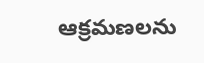ఆక్రమణలను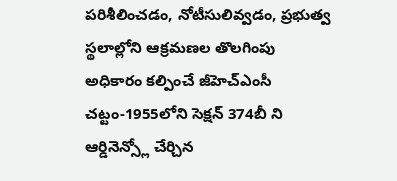పరిశీలించడం, నోటీసులివ్వడం, ప్రభుత్వ స్థలాల్లోని ఆక్రమణల తొలగింపు అధికారం కల్పించే జీహెచ్ఎంసీ చట్టం-1955లోని సెక్షన్ 374బీ ని ఆర్డినెన్స్లో చేర్చిన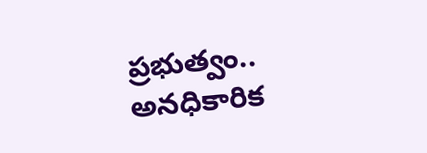ప్రభుత్వం.. అనధికారిక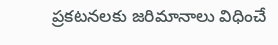ప్రకటనలకు జరిమానాలు విధించే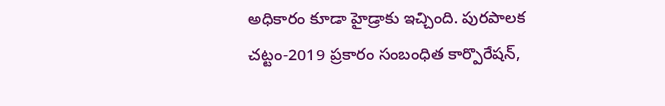అధికారం కూడా హైడ్రాకు ఇచ్చింది. పురపాలక చట్టం-2019 ప్రకారం సంబంధిత కార్పొరేషన్,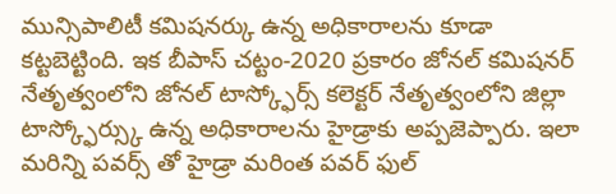మున్సిపాలిటీ కమిషనర్కు ఉన్న అధికారాలను కూడా కట్టబెట్టింది. ఇక బీపాస్ చట్టం-2020 ప్రకారం జోనల్ కమిషనర్ నేతృత్వంలోని జోనల్ టాస్క్ఫోర్స్ కలెక్టర్ నేతృత్వంలోని జిల్లా టాస్క్ఫోర్స్కు ఉన్న అధికారాలను హైడ్రాకు అప్పజెప్పారు. ఇలా మరిన్ని పవర్స్ తో హైడ్రా మరింత పవర్ ఫుల్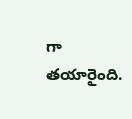గా తయారైంది.